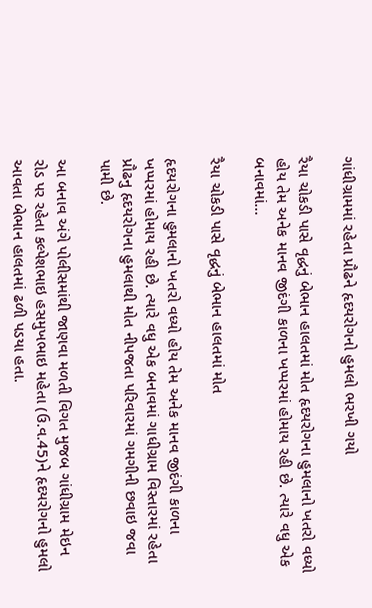ગાંધીગ્રામમાં રહેતા પ્રૌઢને હૃદયરોગનો હુમલો ભરખી ગયો

રૈયા ચોકડી પાસે વૃદ્ધનું બેભાન હાલતમાં મોત હૃદયરોગના હુમલાનો ખતરો વધ્યો હોય તેમ અનેક માનવ જીદંગી કાળના ખપ્પરમાં હોમાય રહી છે. ત્યારે વધુ એક બનાવમાં…

રૈયા ચોકડી પાસે વૃદ્ધનું બેભાન હાલતમાં મોત

હૃદયરોગના હુમલાનો ખતરો વધ્યો હોય તેમ અનેક માનવ જીદંગી કાળના ખપ્પરમાં હોમાય રહી છે. ત્યારે વધુ એક બનાવમાં ગાધીગ્રામ વિસ્તારમાં રહેતા પ્રૌઢનુ હૃદયરોગના હુમલાથી મોત નીપજતા પરિવારમાં ગમગીની છવાઇ જવા પામી છે.

આ બનાવ અંગે પોલીસમાંથી જાણવા મળતી વિગત મુજબ ગાંધીગ્રામ મેઇન રોડ પર રહેતા કલ્પેશભાઇ હસમુખભાઇ મહેતા (ઉ.વ.45)ને હૃદયરોગનો હુમલો આવતા બેભાન હાલતમાં ઢળી પડયા હતા.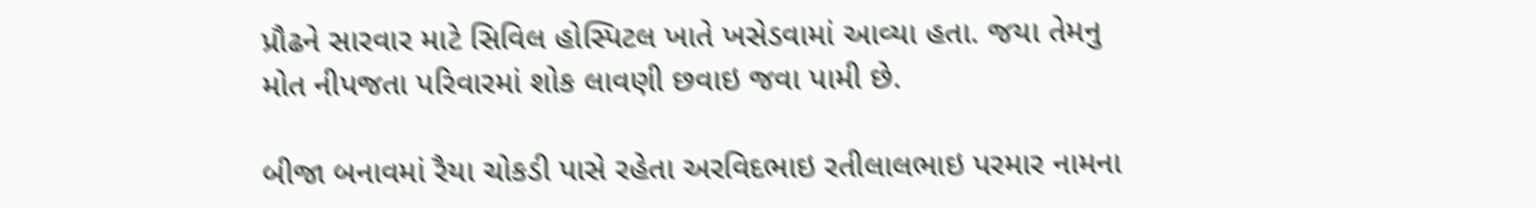પ્રૌઢને સારવાર માટે સિવિલ હોસ્પિટલ ખાતે ખસેડવામાં આવ્યા હતા. જયા તેમનુ મોત નીપજતા પરિવારમાં શોક લાવણી છવાઇ જવા પામી છે.

બીજા બનાવમાં રૈયા ચોકડી પાસે રહેતા અરવિદભાઇ રતીલાલભાઇ પરમાર નામના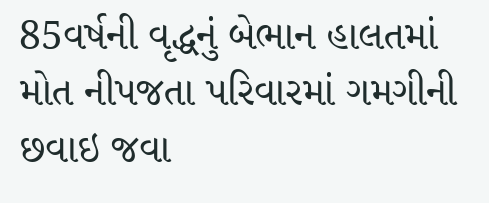85વર્ષની વૃદ્ધનું બેભાન હાલતમાં મોત નીપજતા પરિવારમાં ગમગીની છવાઇ જવા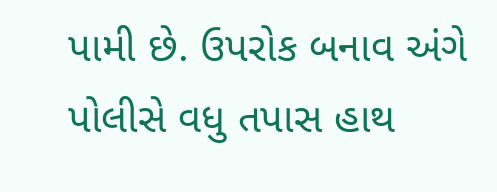પામી છે. ઉપરોક બનાવ અંગે પોલીસે વધુ તપાસ હાથ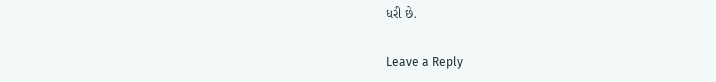ધરી છે.

Leave a Reply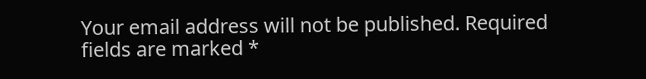Your email address will not be published. Required fields are marked *